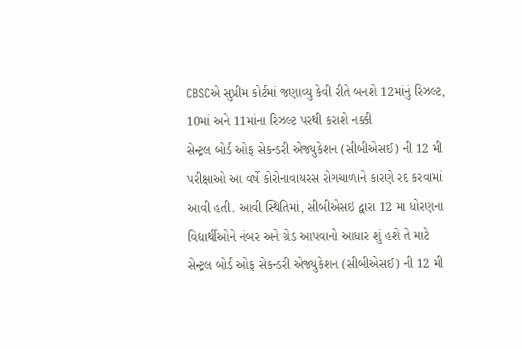CBSCએ સુપ્રીમ કોર્ટમાં જણાવ્યુ કેવી રીતે બનશે 12માંનું રિઝલ્ટ, 10માં અને 11માંના રિઝલ્ટ પરથી કરાશે નક્કી
સેન્ટ્રલ બોર્ડ ઓફ સેકન્ડરી એજ્યુકેશન (સીબીએસઈ) ની 12 મી પરીક્ષાઓ આ વર્ષે કોરોનાવાયરસ રોગચાળાને કારણે રદ કરવામાં આવી હતી. આવી સ્થિતિમાં, સીબીએસઇ દ્વારા 12 મા ધોરણના વિદ્યાર્થીઓને નંબર અને ગ્રેડ આપવાનો આધાર શું હશે તે માટે
સેન્ટ્રલ બોર્ડ ઓફ સેકન્ડરી એજ્યુકેશન (સીબીએસઈ) ની 12 મી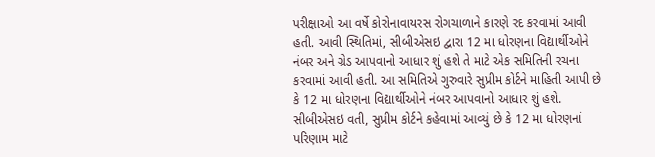પરીક્ષાઓ આ વર્ષે કોરોનાવાયરસ રોગચાળાને કારણે રદ કરવામાં આવી હતી. આવી સ્થિતિમાં, સીબીએસઇ દ્વારા 12 મા ધોરણના વિદ્યાર્થીઓને નંબર અને ગ્રેડ આપવાનો આધાર શું હશે તે માટે એક સમિતિની રચના કરવામાં આવી હતી. આ સમિતિએ ગુરુવારે સુપ્રીમ કોર્ટને માહિતી આપી છે કે 12 મા ધોરણના વિદ્યાર્થીઓને નંબર આપવાનો આધાર શું હશે. સીબીએસઇ વતી, સુપ્રીમ કોર્ટને કહેવામાં આવ્યું છે કે 12 મા ધોરણનાં પરિણામ માટે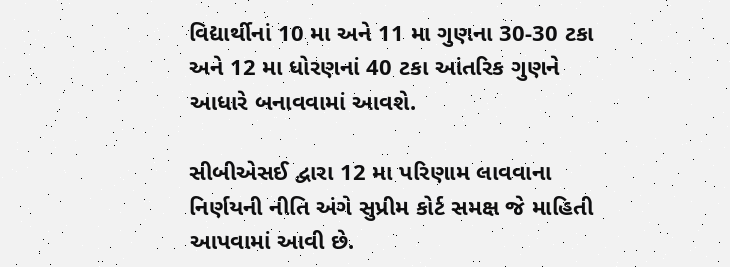વિદ્યાર્થીનાં 10 મા અને 11 મા ગુણના 30-30 ટકા અને 12 મા ધોરણનાં 40 ટકા આંતરિક ગુણને આધારે બનાવવામાં આવશે.

સીબીએસઈ દ્વારા 12 મા પરિણામ લાવવાના નિર્ણયની નીતિ અંગે સુપ્રીમ કોર્ટ સમક્ષ જે માહિતી આપવામાં આવી છે.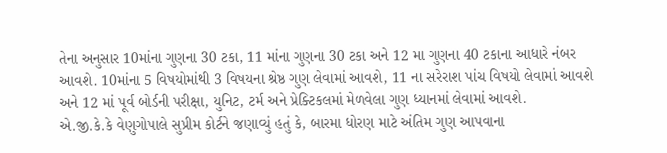તેના અનુસાર 10માંના ગુણના 30 ટકા, 11 માંના ગુણના 30 ટકા અને 12 મા ગુણના 40 ટકાના આધારે નંબર આવશે. 10માંના 5 વિષયોમાંથી 3 વિષયના શ્રેષ્ઠ ગુણ લેવામાં આવશે, 11 ના સરેરાશ પાંચ વિષયો લેવામાં આવશે અને 12 માં પૂર્વ બોર્ડની પરીક્ષા, યુનિટ, ટર્મ અને પ્રેક્ટિકલમાં મેળવેલા ગુણ ધ્યાનમાં લેવામાં આવશે.
એ.જી.કે.કે વેણુગોપાલે સુપ્રીમ કોર્ટને જણાવ્યું હતું કે, બારમા ધોરણ માટે અંતિમ ગુણ આપવાના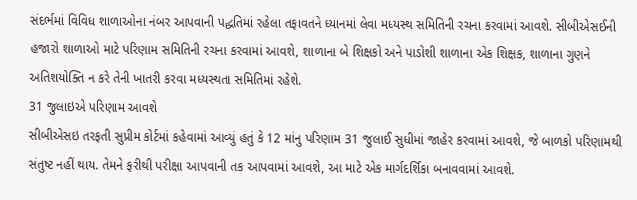સંદર્ભમાં વિવિધ શાળાઓના નંબર આપવાની પદ્ધતિમાં રહેલા તફાવતને ધ્યાનમાં લેવા મધ્યસ્થ સમિતિની રચના કરવામાં આવશે. સીબીએસઈની હજારો શાળાઓ માટે પરિણામ સમિતિની રચના કરવામાં આવશે, શાળાના બે શિક્ષકો અને પાડોશી શાળાના એક શિક્ષક, શાળાના ગુણને અતિશયોક્તિ ન કરે તેની ખાતરી કરવા મધ્યસ્થતા સમિતિમાં રહેશે.
31 જુલાઇએ પરિણામ આવશે
સીબીએસઇ તરફતી સુપ્રીમ કોર્ટમાં કહેવામાં આવ્યું હતું કે 12 માંનુ પરિણામ 31 જુલાઈ સુધીમાં જાહેર કરવામાં આવશે, જે બાળકો પરિણામથી સંતુષ્ટ નહીં થાય. તેમને ફરીથી પરીક્ષા આપવાની તક આપવામાં આવશે, આ માટે એક માર્ગદર્શિકા બનાવવામાં આવશે.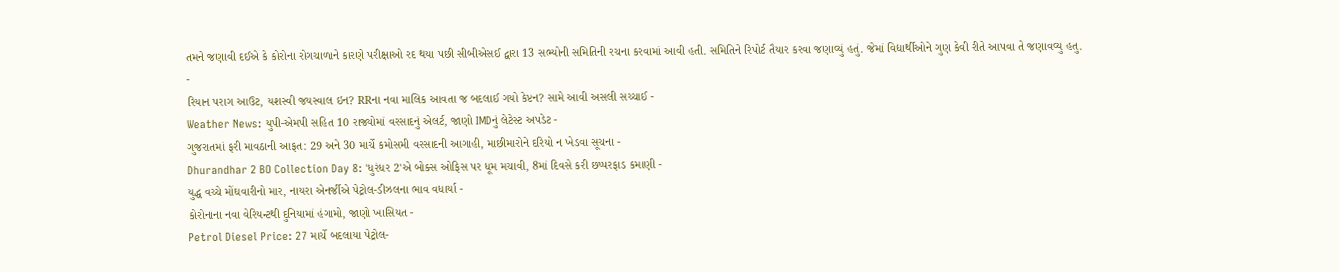તમને જણાવી દઈએ કે કોરોના રોગચાળાને કારણે પરીક્ષાઓ રદ થયા પછી સીબીએસઈ દ્વારા 13 સભ્યોની સમિતિની રચના કરવામાં આવી હતી. સમિતિને રિપોર્ટ તૈયાર કરવા જણાવ્યું હતું. જેમાં વિદ્યાર્થીઓને ગુણ કેવી રીતે આપવા તે જણાવવ્યુ હતુ.
-
રિયાન પરાગ આઉટ, યશસ્વી જયસ્વાલ ઇન? RRના નવા માલિક આવતા જ બદલાઈ ગયો કેપ્ટન? સામે આવી અસલી સચ્ચાઈ -
Weather News: યુપી-એમપી સહિત 10 રાજ્યોમાં વરસાદનું એલર્ટ, જાણો IMDનું લેટેસ્ટ અપડેટ -
ગુજરાતમાં ફરી માવઠાની આફત: 29 અને 30 માર્ચે કમોસમી વરસાદની આગાહી, માછીમારોને દરિયો ન ખેડવા સૂચના -
Dhurandhar 2 BO Collection Day 8: 'ધુરંધર 2'એ બોક્સ ઓફિસ પર ધૂમ મચાવી, 8માં દિવસે કરી છપ્પરફાડ કમાણી -
યુદ્ધ વચ્ચે મોંઘવારીનો માર, નાયરા એનર્જીએ પેટ્રોલ-ડીઝલના ભાવ વધાર્યા -
કોરોનાના નવા વેરિયન્ટથી દુનિયામાં હંગામો, જાણો ખાસિયત -
Petrol Diesel Price: 27 માર્ચે બદલાયા પેટ્રોલ-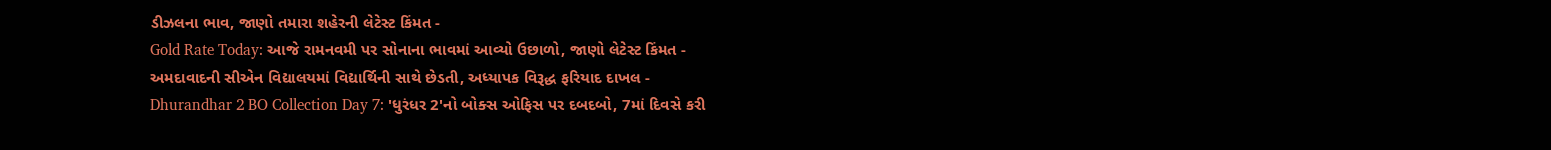ડીઝલના ભાવ, જાણો તમારા શહેરની લેટેસ્ટ કિંમત -
Gold Rate Today: આજે રામનવમી પર સોનાના ભાવમાં આવ્યો ઉછાળો, જાણો લેટેસ્ટ કિંમત -
અમદાવાદની સીએન વિદ્યાલયમાં વિદ્યાર્થિની સાથે છેડતી, અધ્યાપક વિરૂદ્ધ ફરિયાદ દાખલ -
Dhurandhar 2 BO Collection Day 7: 'ધુરંધર 2'નો બોક્સ ઓફિસ પર દબદબો, 7માં દિવસે કરી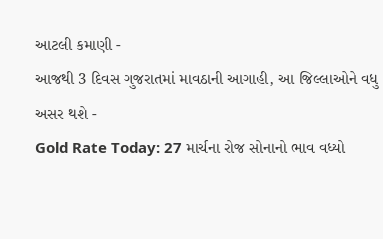આટલી કમાણી -
આજથી 3 દિવસ ગુજરાતમાં માવઠાની આગાહી, આ જિલ્લાઓને વધુ અસર થશે -
Gold Rate Today: 27 માર્ચના રોજ સોનાનો ભાવ વધ્યો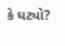કે ઘટ્યો?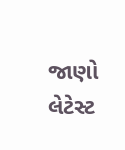જાણો લેટેસ્ટ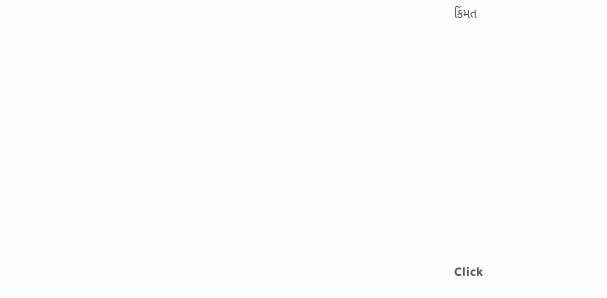કિંમત









Click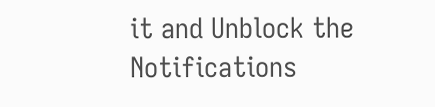it and Unblock the Notifications